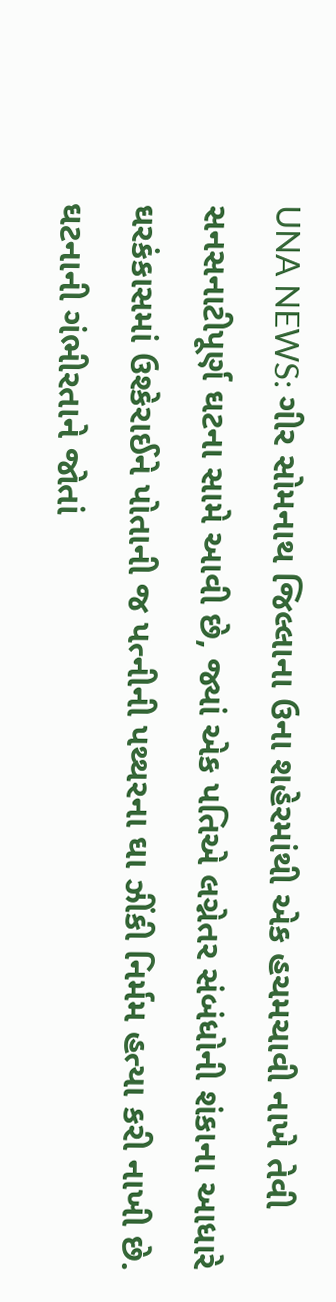UNA NEWS: ગીર સોમનાથ જિલ્લાના ઉના શહેરમાંથી એક હચમચાવી નાખે તેવી સનસનાટીપૂર્ણ ઘટના સામે આવી છે, જ્યાં એક પતિએ લગ્નેતર સંબંધોની શંકાના આધારે ઘરકંકાસમાં ઉશ્કેરાઈને પોતાની જ પત્નીની પથ્થરના ઘા ઝીંકી નિર્મમ હત્યા કરી નાખી છે. ઘટનાની ગંભીરતાને જોતાં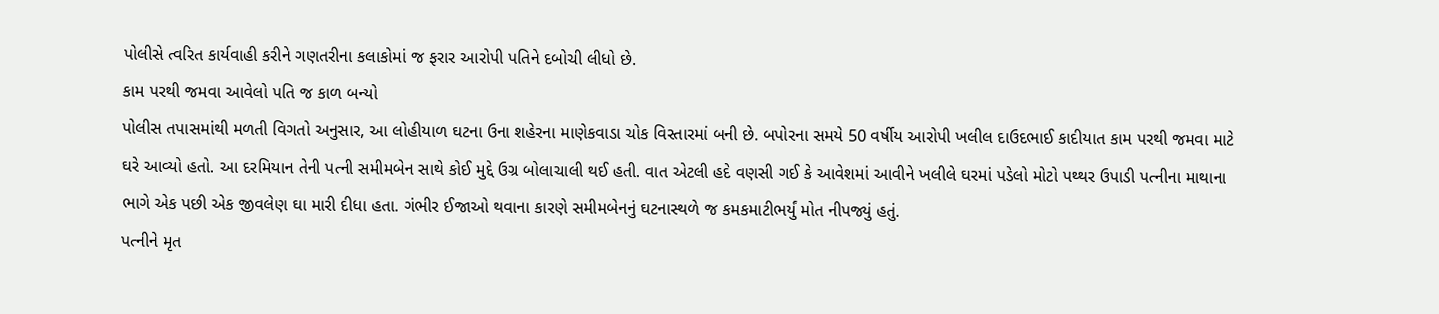પોલીસે ત્વરિત કાર્યવાહી કરીને ગણતરીના કલાકોમાં જ ફરાર આરોપી પતિને દબોચી લીધો છે.
કામ પરથી જમવા આવેલો પતિ જ કાળ બન્યો
પોલીસ તપાસમાંથી મળતી વિગતો અનુસાર, આ લોહીયાળ ઘટના ઉના શહેરના માણેકવાડા ચોક વિસ્તારમાં બની છે. બપોરના સમયે 50 વર્ષીય આરોપી ખલીલ દાઉદભાઈ કાદીયાત કામ પરથી જમવા માટે ઘરે આવ્યો હતો. આ દરમિયાન તેની પત્ની સમીમબેન સાથે કોઈ મુદ્દે ઉગ્ર બોલાચાલી થઈ હતી. વાત એટલી હદે વણસી ગઈ કે આવેશમાં આવીને ખલીલે ઘરમાં પડેલો મોટો પથ્થર ઉપાડી પત્નીના માથાના ભાગે એક પછી એક જીવલેણ ઘા મારી દીધા હતા. ગંભીર ઈજાઓ થવાના કારણે સમીમબેનનું ઘટનાસ્થળે જ કમકમાટીભર્યું મોત નીપજ્યું હતું.
પત્નીને મૃત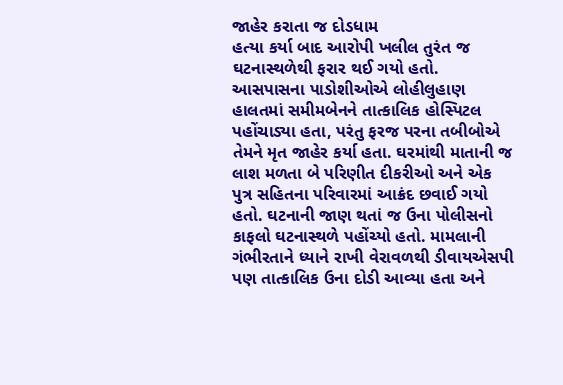જાહેર કરાતા જ દોડધામ
હત્યા કર્યા બાદ આરોપી ખલીલ તુરંત જ ઘટનાસ્થળેથી ફરાર થઈ ગયો હતો. આસપાસના પાડોશીઓએ લોહીલુહાણ હાલતમાં સમીમબેનને તાત્કાલિક હોસ્પિટલ પહોંચાડ્યા હતા, પરંતુ ફરજ પરના તબીબોએ તેમને મૃત જાહેર કર્યા હતા. ઘરમાંથી માતાની જ લાશ મળતા બે પરિણીત દીકરીઓ અને એક પુત્ર સહિતના પરિવારમાં આક્રંદ છવાઈ ગયો હતો. ઘટનાની જાણ થતાં જ ઉના પોલીસનો કાફલો ઘટનાસ્થળે પહોંચ્યો હતો. મામલાની ગંભીરતાને ધ્યાને રાખી વેરાવળથી ડીવાયએસપી પણ તાત્કાલિક ઉના દોડી આવ્યા હતા અને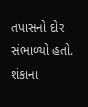તપાસનો દોર સંભાળ્યો હતો.
શંકાના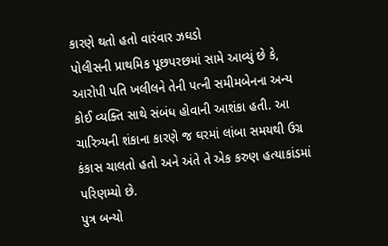કારણે થતો હતો વારંવાર ઝઘડો
પોલીસની પ્રાથમિક પૂછપરછમાં સામે આવ્યું છે કે, આરોપી પતિ ખલીલને તેની પત્ની સમીમબેનના અન્ય કોઈ વ્યક્તિ સાથે સંબંધ હોવાની આશંકા હતી. આ ચારિત્ર્યની શંકાના કારણે જ ઘરમાં લાંબા સમયથી ઉગ્ર કંકાસ ચાલતો હતો અને અંતે તે એક કરુણ હત્યાકાંડમાં પરિણમ્યો છે.
પુત્ર બન્યો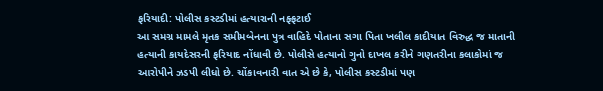ફરિયાદી: પોલીસ કસ્ટડીમાં હત્યારાની નફ્ફટાઈ
આ સમગ્ર મામલે મૃતક સમીમબેનના પુત્ર વાહિદે પોતાના સગા પિતા ખલીલ કાદીયાત વિરુદ્ધ જ માતાની હત્યાની કાયદેસરની ફરિયાદ નોંધાવી છે. પોલીસે હત્યાનો ગુનો દાખલ કરીને ગણતરીના કલાકોમાં જ આરોપીને ઝડપી લીધો છે. ચોંકાવનારી વાત એ છે કે, પોલીસ કસ્ટડીમાં પણ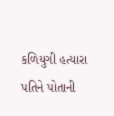કળિયુગી હત્યારા પતિને પોતાની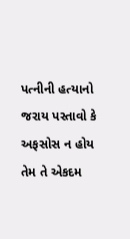પત્નીની હત્યાનો જરાય પસ્તાવો કે અફસોસ ન હોય તેમ તે એકદમ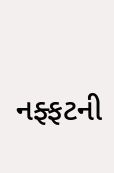નફ્ફટની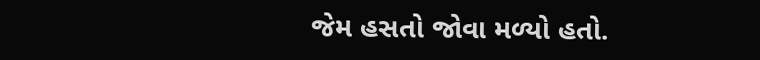જેમ હસતો જોવા મળ્યો હતો.